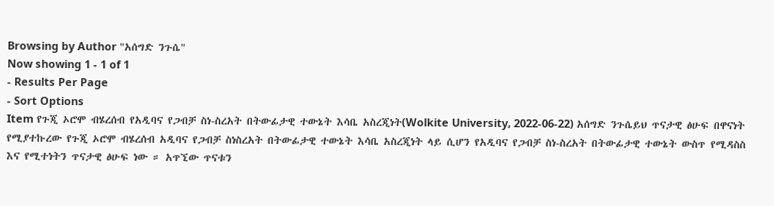Browsing by Author "አሰግድ ንጉሴ"
Now showing 1 - 1 of 1
- Results Per Page
- Sort Options
Item የጉጂ ኦሮሞ ብሄረሰብ የአዲባና የጋብቻ ስነ-ስረአት በትውፊታዊ ተውኔት እሳቤ አስረጂነት(Wolkite University, 2022-06-22) አሰግድ ንጉሴይህ ጥናታዊ ፅሁፍ በዋናነት የሚያተኩረው የጉጂ ኦሮሞ ብሄረሰብ አዲባና የጋብቻ ስነስረአት በትውፊታዊ ተውኔት እሳቤ አስረጂነት ላይ ሲሆን የአዲባና የጋብቻ ስነ-ስረአት በትውፊታዊ ተውኔት ውስጥ የሚዳስስ እና የሚተነትን ጥናታዊ ፅሁፍ ነው ። አጥኚው ጥናቱን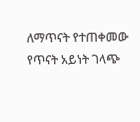ለማጥናት የተጠቀመው የጥናት አይነት ገላጭ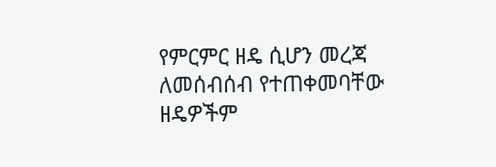የምርምር ዘዴ ሲሆን መረጃ ለመሰብሰብ የተጠቀመባቸው ዘዴዎችም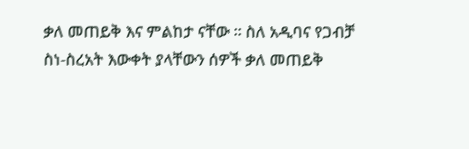ቃለ መጠይቅ እና ምልከታ ናቸው ። ስለ አዲባና የጋብቻ ስነ-ስረአት እውቀት ያላቸውን ሰዎች ቃለ መጠይቅ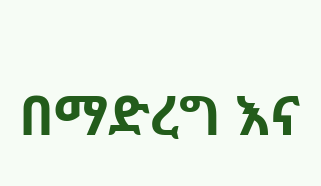በማድረግ እና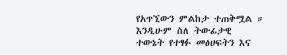የአጥኚውን ምልከታ ተጠቅሟል ። እንዲሁም ስለ ትውፊታዊ ተውኔት የተፃፉ መፅሀፍትን እና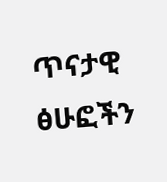ጥናታዊ ፅሁፎችን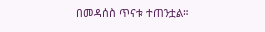በመዳሰስ ጥናቱ ተጠንቷል።